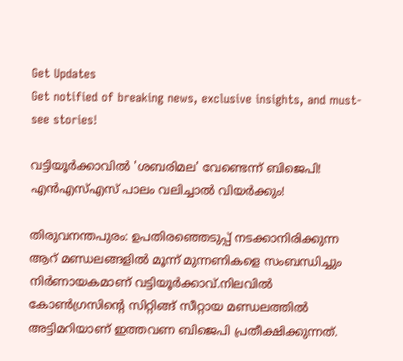Get Updates
Get notified of breaking news, exclusive insights, and must-see stories!

വട്ടിയൂര്‍ക്കാവില്‍ 'ശബരിമല' വേണ്ടെന്ന് ബിജെപി! എന്‍എസ്എസ് പാലം വലിച്ചാല്‍ വിയര്‍ക്കും!

തിരുവനന്തപുരം: ഉപതിരഞ്ഞെടുപ്പ് നടക്കാനിരിക്കുന്ന ആറ് മണ്ഡലങ്ങളില്‍ മൂന്ന് മുന്നണികളെ സംബന്ധിച്ചും നിര്‍ണായകമാണ് വട്ടിയൂര്‍ക്കാവ്.നിലവില്‍ കോണ്‍ഗ്രസിന്‍റെ സിറ്റിങ്ങ് സീറ്റായ മണ്ഡലത്തില്‍ അട്ടിമറിയാണ് ഇത്തവണ ബിജെപി പ്രതീക്ഷിക്കുന്നത്.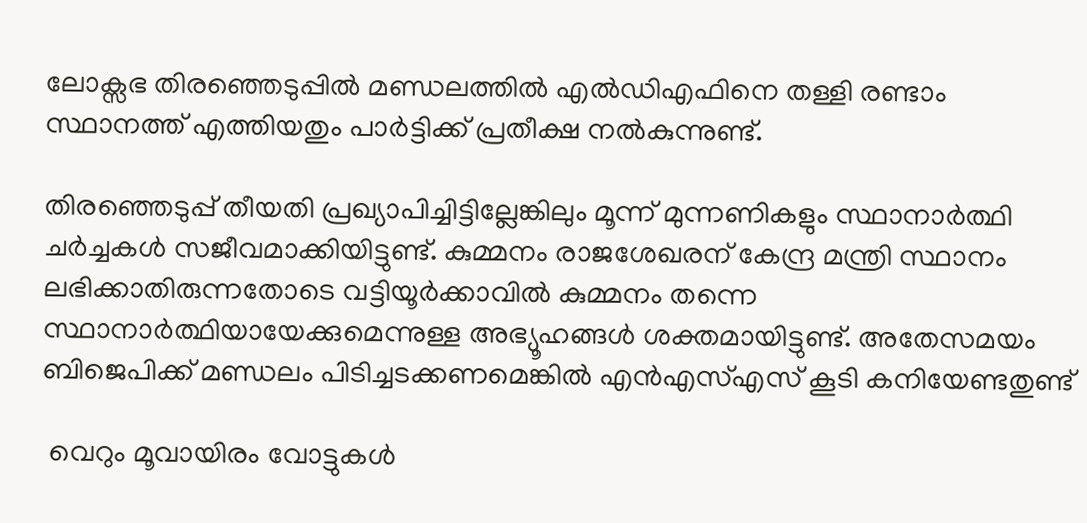ലോക്സഭ തിരഞ്ഞെടുപ്പില്‍ മണ്ഡലത്തില്‍ എല്‍ഡിഎഫിനെ തള്ളി രണ്ടാം സ്ഥാനത്ത് എത്തിയതും പാര്‍ട്ടിക്ക് പ്രതീക്ഷ നല്‍കുന്നുണ്ട്.

തിര‍ഞ്ഞെടുപ്പ് തീയതി പ്രഖ്യാപിച്ചിട്ടില്ലേങ്കിലും മൂന്ന് മുന്നണികളും സ്ഥാനാര്‍ത്ഥി ചര്‍ച്ചകള്‍ സജീവമാക്കിയിട്ടുണ്ട്. കുമ്മനം രാജശേഖരന് കേന്ദ്ര മന്ത്രി സ്ഥാനം ലഭിക്കാതിരുന്നതോടെ വട്ടിയൂര്‍ക്കാവില്‍ കുമ്മനം തന്നെ സ്ഥാനാര്‍ത്ഥിയായേക്കുമെന്നുള്ള അഭ്യൂഹങ്ങള്‍ ശക്തമായിട്ടുണ്ട്. അതേസമയം ബിജെപിക്ക് മണ്ഡലം പിടിച്ചടക്കണമെങ്കില്‍ എന്‍എസ്എസ് കൂടി കനിയേണ്ടതുണ്ട്

 വെറും മൂവായിരം വോട്ടുകള്‍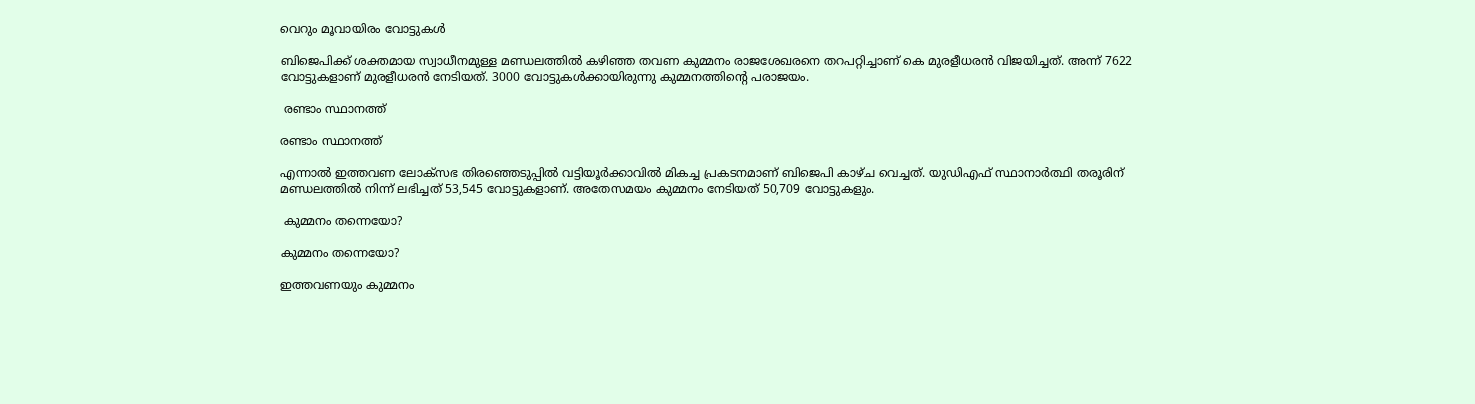വെറും മൂവായിരം വോട്ടുകള്‍

ബിജെപിക്ക് ശക്തമായ സ്വാധീനമുള്ള മണ്ഡലത്തില്‍ കഴിഞ്ഞ തവണ കുമ്മനം രാജശേഖരനെ തറപറ്റിച്ചാണ് കെ മുരളീധരന്‍ വിജയിച്ചത്. അന്ന് 7622 വോട്ടുകളാണ് മുരളീധരന്‍ നേടിയത്. 3000 വോട്ടുകള്‍ക്കായിരുന്നു കുമ്മനത്തിന്‍റെ പരാജയം.

 രണ്ടാം സ്ഥാനത്ത്

രണ്ടാം സ്ഥാനത്ത്

എന്നാല്‍ ഇത്തവണ ലോക്സഭ തിരഞ്ഞെടുപ്പില്‍ വട്ടിയൂര്‍ക്കാവില്‍ മികച്ച പ്രകടനമാണ് ബിജെപി കാഴ്ച വെച്ചത്. യുഡിഎഫ് സ്ഥാനാര്‍ത്ഥി തരൂരിന് മണ്ഡലത്തില്‍ നിന്ന് ലഭിച്ചത് 53,545 വോട്ടുകളാണ്. അതേസമയം കുമ്മനം നേടിയത് 50,709 വോട്ടുകളും.

 കുമ്മനം തന്നെയോ?

കുമ്മനം തന്നെയോ?

ഇത്തവണയും കുമ്മനം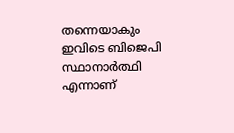തന്നെയാകും ഇവിടെ ബിജെപി സ്ഥാനാര്‍ത്ഥി എന്നാണ്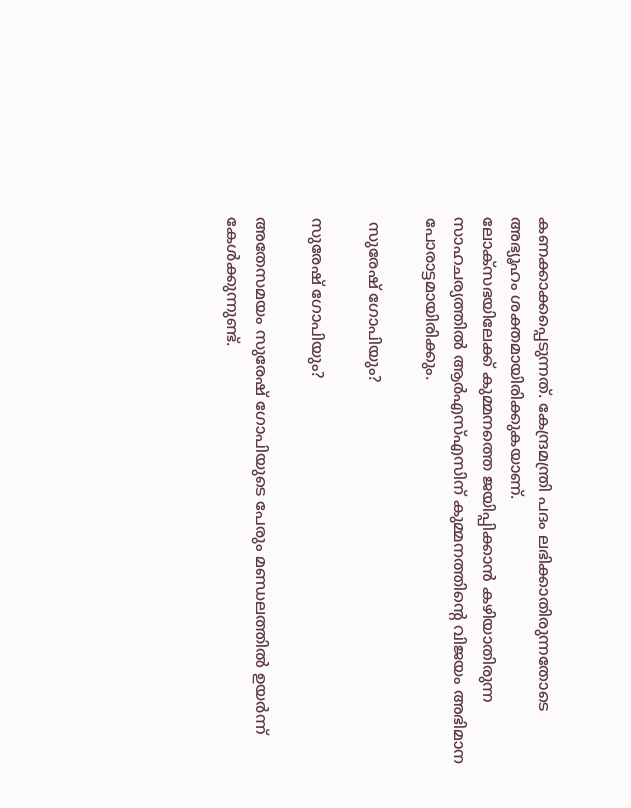കണക്കാക്കപ്പെടുന്നത്. കേന്ദ്രമന്ത്രി പദം ലഭിക്കാതിരുന്നതോടെ അഭ്യൂഹം ശക്തമായിരിക്കുകയാണ്.
ലോക്സഭയിലേക്ക് കുമ്മനത്തെ ജയിപ്പിക്കാന്‍ കഴിയാതിരുന്ന സാഹചര്യത്തില്‍ ആര്‍എസ്എസിന് കുമ്മനത്തിന്‍റെ വിജയം അഭിമാന പോരാട്ടമായിരിക്കും.

 സുരേഷ് ഗോപിയും?

സുരേഷ് ഗോപിയും?

അതേസമയം സുരേഷ് ഗോപിയുടെ പേരും മണ്ഡലത്തില്‍ ഉയര്‍ന്ന് കേള്‍ക്കുന്നുണ്ട്.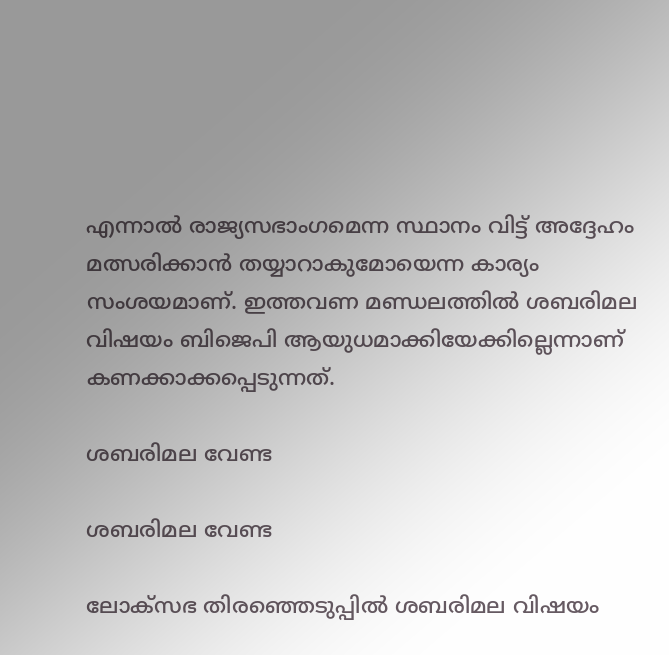എന്നാല്‍ രാജ്യസഭാംഗമെന്ന സ്ഥാനം വിട്ട് അദ്ദേഹം മത്സരിക്കാന്‍ തയ്യാറാകുമോയെന്ന കാര്യം സംശയമാണ്. ഇത്തവണ മണ്ഡലത്തില്‍ ശബരിമല വിഷയം ബിജെപി ആയുധമാക്കിയേക്കില്ലെന്നാണ് കണക്കാക്കപ്പെടുന്നത്.

ശബരിമല വേണ്ട

ശബരിമല വേണ്ട

ലോക്സഭ തിരഞ്ഞെടുപ്പില്‍ ശബരിമല വിഷയം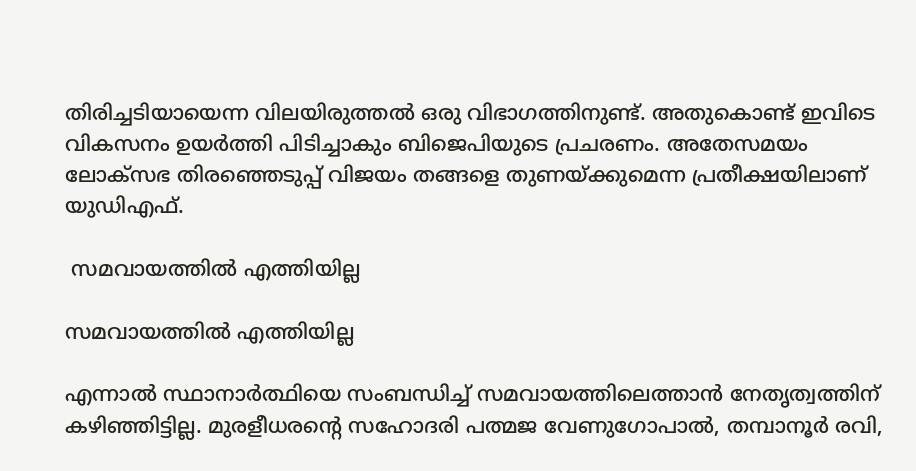തിരിച്ചടിയായെന്ന വിലയിരുത്തല്‍ ഒരു വിഭാഗത്തിനുണ്ട്. അതുകൊണ്ട് ഇവിടെ വികസനം ഉയര്‍ത്തി പിടിച്ചാകും ബിജെപിയുടെ പ്രചരണം. അതേസമയം ലോക്സഭ തിരഞ്ഞെടുപ്പ് വിജയം തങ്ങളെ തുണയ്ക്കുമെന്ന പ്രതീക്ഷയിലാണ് യുഡിഎഫ്.

 സമവായത്തില്‍ എത്തിയില്ല

സമവായത്തില്‍ എത്തിയില്ല

എന്നാല്‍ സ്ഥാനാര്‍ത്ഥിയെ സംബന്ധിച്ച് സമവായത്തിലെത്താന്‍ നേതൃത്വത്തിന് കഴിഞ്ഞിട്ടില്ല. മുരളീധരന്‍റെ സഹോദരി പത്മജ വേണുഗോപാല്‍, തമ്പാനൂര്‍ രവി,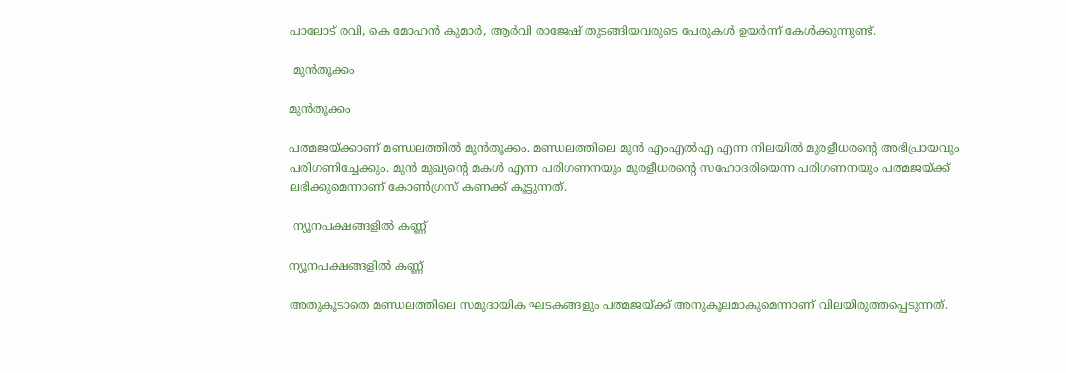പാലോട് രവി, കെ മോഹന്‍ കുമാര്‍, ആര്‍വി രാജേഷ് തുടങ്ങിയവരുടെ പേരുകള്‍ ഉയര്‍ന്ന് കേള്‍ക്കുന്നുണ്ട്.

 മുന്‍തൂക്കം

മുന്‍തൂക്കം

പത്മജയ്ക്കാണ് മണ്ഡലത്തില്‍ മുന്‍തൂക്കം. മണ്ഡലത്തിലെ മുന്‍ എംഎല്‍എ എന്ന നിലയില്‍ മുരളീധരന്‍റെ അഭിപ്രായവും പരിഗണിച്ചേക്കും. മുന്‍ മുഖ്യന്‍റെ മകള്‍ എന്ന പരിഗണനയും മുരളീധരന്‍റെ സഹോദരിയെന്ന പരിഗണനയും പത്മജയ്ക്ക് ലഭിക്കുമെന്നാണ് കോണ്‍ഗ്രസ് കണക്ക് കൂട്ടുന്നത്.

 ന്യൂനപക്ഷങ്ങളില്‍ കണ്ണ്

ന്യൂനപക്ഷങ്ങളില്‍ കണ്ണ്

അതുകൂടാതെ മണ്ഡലത്തിലെ സമുദായിക ഘടകങ്ങളും പത്മജയ്ക്ക് അനുകൂലമാകുമെന്നാണ് വിലയിരുത്തപ്പെടുന്നത്.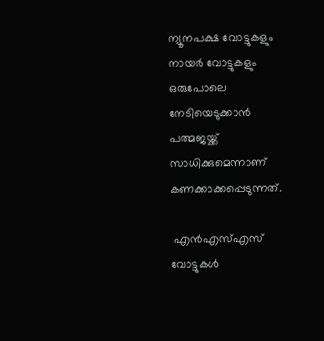ന്യൂനപക്ഷ വോട്ടുകളും നായര്‍ വോട്ടുകളും ഒരുപോലെ നേടിയെടുക്കാന്‍ പത്മജയ്ക്ക് സാധിക്കുമെന്നാണ് കണക്കാക്കപ്പെടുന്നത്.

 എന്‍എസ്എസ് വോട്ടുകള്‍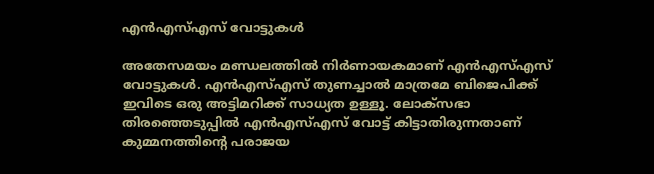എന്‍എസ്എസ് വോട്ടുകള്‍

അതേസമയം മണ്ഡലത്തില്‍ നിര്‍ണായകമാണ് എന്‍എസ്എസ് വോട്ടുകള്‍. എന്‍എസ്എസ് തുണച്ചാല്‍ മാത്രമേ ബിജെപിക്ക് ഇവിടെ ഒരു അട്ടിമറിക്ക് സാധ്യത ഉള്ളൂ. ലോക്സഭാ തിരഞ്ഞെടുപ്പില്‍ എന്‍എസ്എസ് വോട്ട് കിട്ടാതിരുന്നതാണ് കുമ്മനത്തിന്‍റെ പരാജയ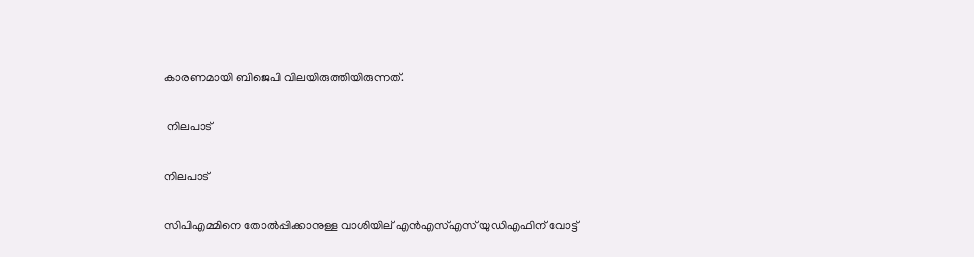കാരണമായി ബിജെപി വിലയിരുത്തിയിരുന്നത്.

 നിലപാട്

നിലപാട്

സിപിഎമ്മിനെ തോല്‍പ്പിക്കാനുള്ള വാശിയില്‌ എന്‍എസ്എസ് യുഡിഎഫിന് വോട്ട്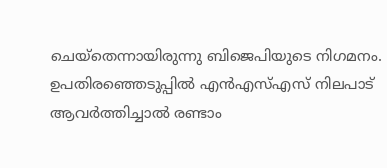ചെയ്തെന്നായിരുന്നു ബിജെപിയുടെ നിഗമനം. ഉപതിരഞ്ഞെടുപ്പില്‍ എന്‍എസ്എസ് നിലപാട് ആവര്‍ത്തിച്ചാല്‍ രണ്ടാം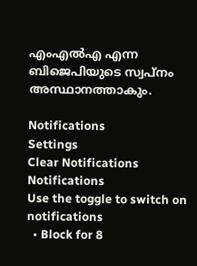എംഎല്‍എ എന്ന ബിജെപിയുടെ സ്വപ്നം അസ്ഥാനത്താകും.

Notifications
Settings
Clear Notifications
Notifications
Use the toggle to switch on notifications
  • Block for 8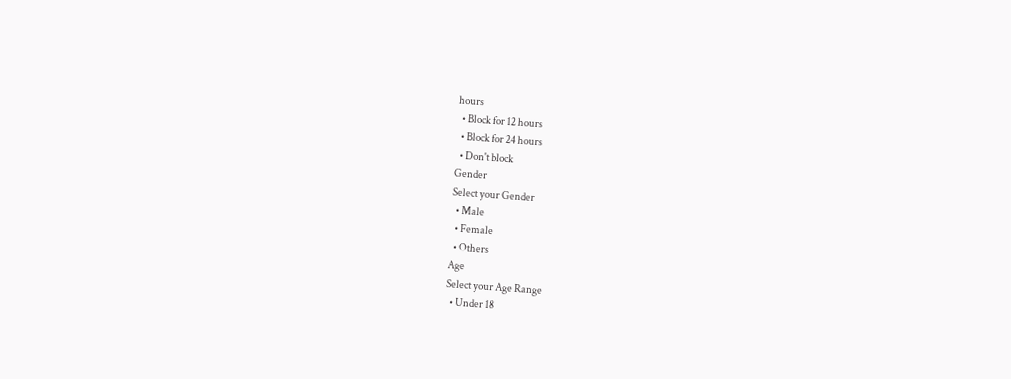hours
  • Block for 12 hours
  • Block for 24 hours
  • Don't block
Gender
Select your Gender
  • Male
  • Female
  • Others
Age
Select your Age Range
  • Under 18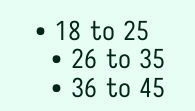• 18 to 25
  • 26 to 35
  • 36 to 45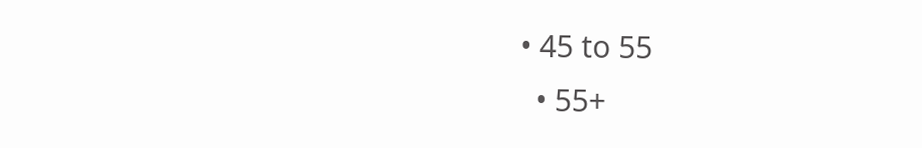• 45 to 55
  • 55+